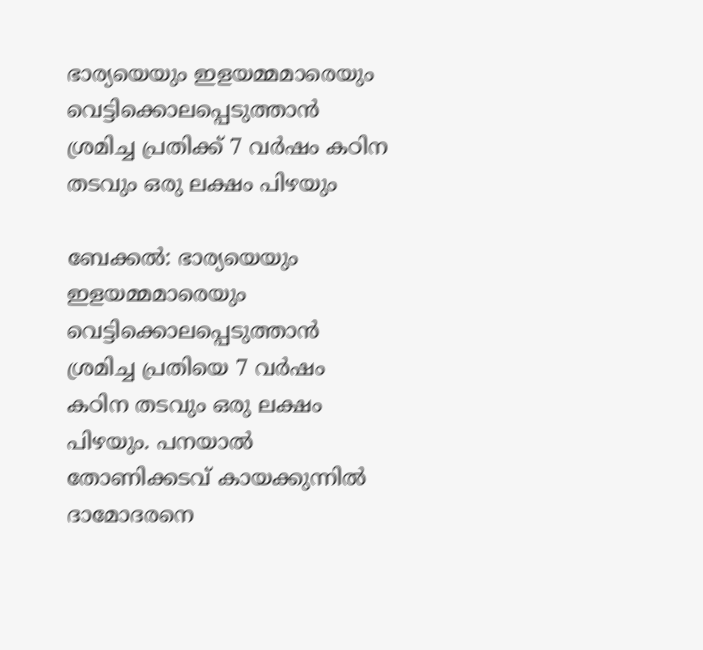ഭാര്യയെയും ഇളയമ്മമാരെയും വെട്ടിക്കൊലപ്പെടുത്താന്‍ ശ്രമിച്ച പ്രതിക്ക് 7 വര്‍ഷം കഠിന തടവും ഒരു ലക്ഷം പിഴയും

ബേക്കല്‍: ഭാര്യയെയും ഇളയമ്മമാരെയും വെട്ടിക്കൊലപ്പെടുത്താന്‍ ശ്രമിച്ച പ്രതിയെ 7 വര്‍ഷം കഠിന തടവും ഒരു ലക്ഷം പിഴയും. പനയാല്‍ തോണിക്കടവ് കായക്കുന്നില്‍ ദാമോദരനെ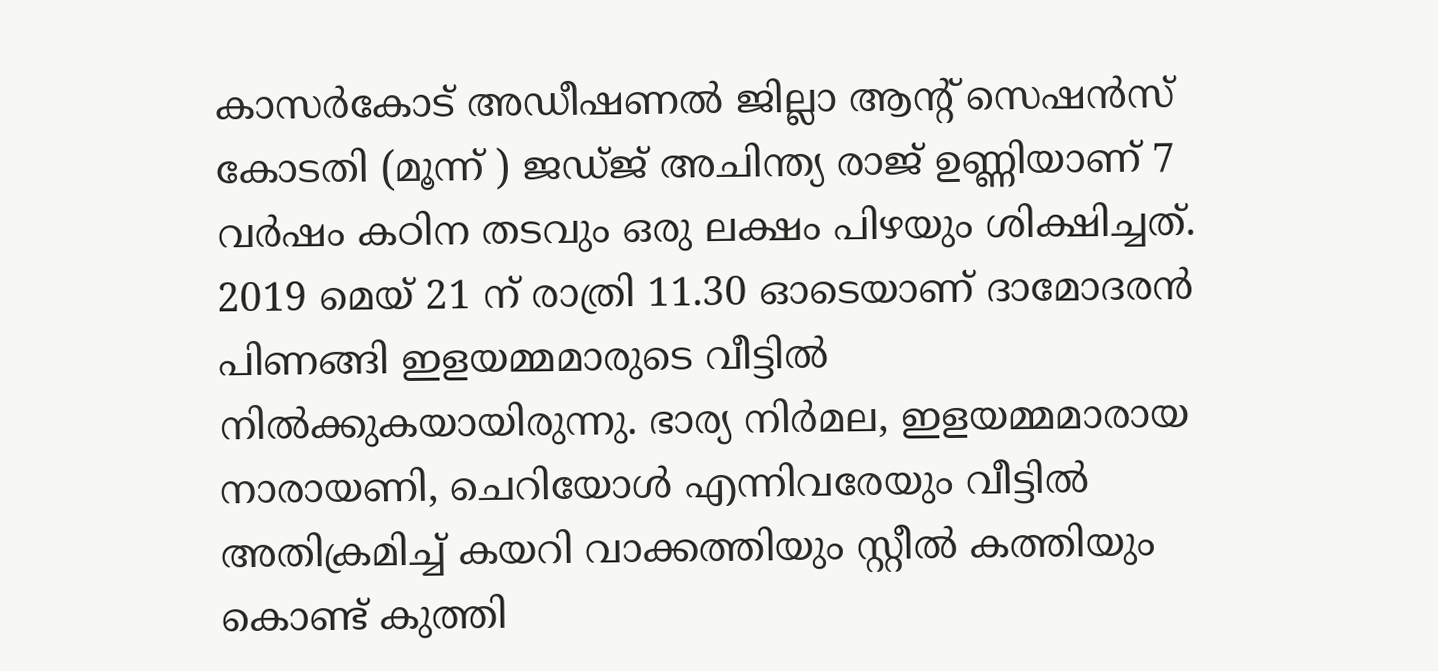കാസര്‍കോട് അഡീഷണല്‍ ജില്ലാ ആന്റ് സെഷന്‍സ് കോടതി (മൂന്ന് ) ജഡ്ജ് അചിന്ത്യ രാജ് ഉണ്ണിയാണ് 7 വര്‍ഷം കഠിന തടവും ഒരു ലക്ഷം പിഴയും ശിക്ഷിച്ചത്.
2019 മെയ് 21 ന് രാത്രി 11.30 ഓടെയാണ് ദാമോദരന്‍ പിണങ്ങി ഇളയമ്മമാരുടെ വീട്ടില്‍ നില്‍ക്കുകയായിരുന്നു. ഭാര്യ നിര്‍മല, ഇളയമ്മമാരായ നാരായണി, ചെറിയോള്‍ എന്നിവരേയും വീട്ടില്‍ അതിക്രമിച്ച് കയറി വാക്കത്തിയും സ്റ്റീല്‍ കത്തിയും കൊണ്ട് കുത്തി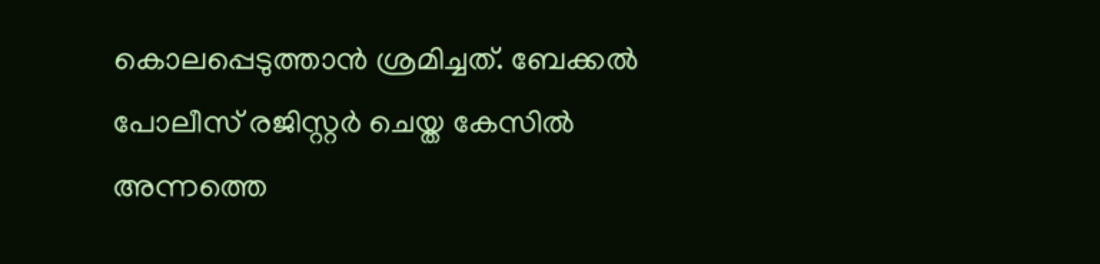കൊലപ്പെടുത്താന്‍ ശ്രമിച്ചത്. ബേക്കല്‍ പോലീസ് രജിസ്റ്റര്‍ ചെയ്ത കേസില്‍ അന്നത്തെ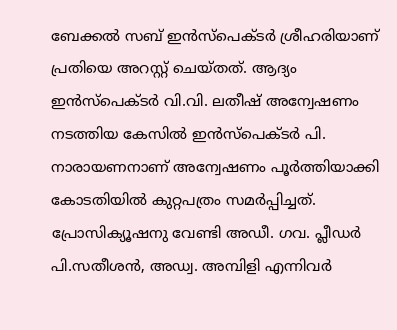ബേക്കല്‍ സബ് ഇന്‍സ്‌പെക്ടര്‍ ശ്രീഹരിയാണ് പ്രതിയെ അറസ്റ്റ് ചെയ്തത്. ആദ്യം ഇന്‍സ്‌പെക്ടര്‍ വി.വി. ലതീഷ് അന്വേഷണം നടത്തിയ കേസില്‍ ഇന്‍സ്‌പെക്ടര്‍ പി. നാരായണനാണ് അന്വേഷണം പൂര്‍ത്തിയാക്കി കോടതിയില്‍ കുറ്റപത്രം സമര്‍പ്പിച്ചത്. പ്രോസിക്യൂഷനു വേണ്ടി അഡീ. ഗവ. പ്ലീഡര്‍ പി.സതീശന്‍, അഡ്വ. അമ്പിളി എന്നിവര്‍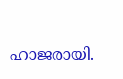ഹാജരായി.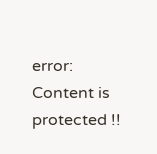error: Content is protected !!